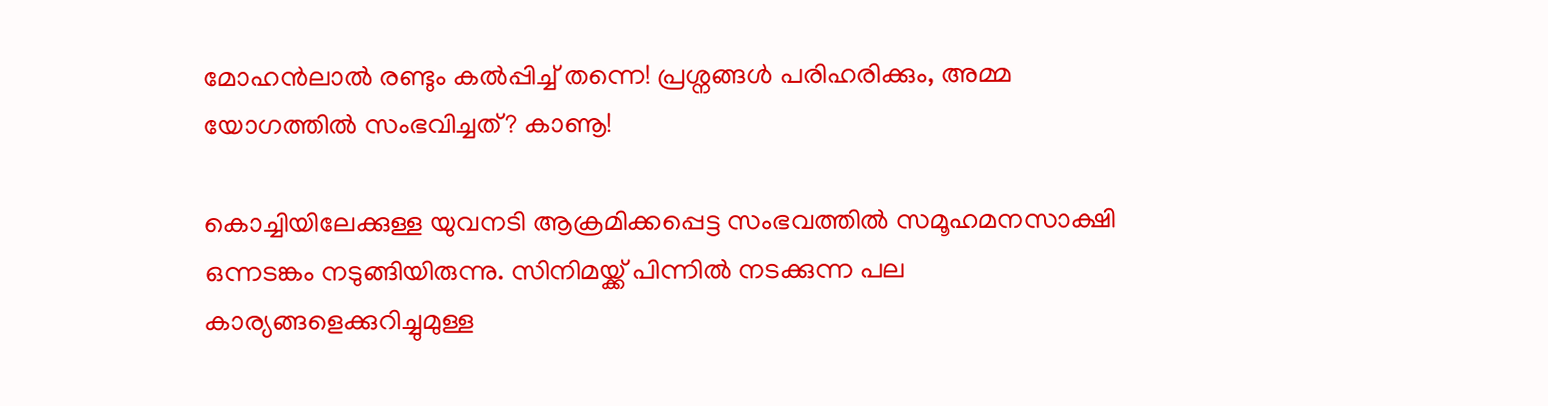മോഹന്‍ലാല്‍ രണ്ടും കല്‍പ്പിച്ച് തന്നെ! പ്രശ്നങ്ങള്‍ പരിഹരിക്കും, അമ്മ യോഗത്തില്‍ സംഭവിച്ചത്? കാണൂ!

കൊച്ചിയിലേക്കുള്ള യുവനടി ആക്രമിക്കപ്പെട്ട സംഭവത്തില്‍ സമൂഹമനസാക്ഷി ഒന്നടങ്കം നടുങ്ങിയിരുന്നു. സിനിമയ്ക്ക് പിന്നില്‍ നടക്കുന്ന പല കാര്യങ്ങളെക്കുറിച്ചുമുള്ള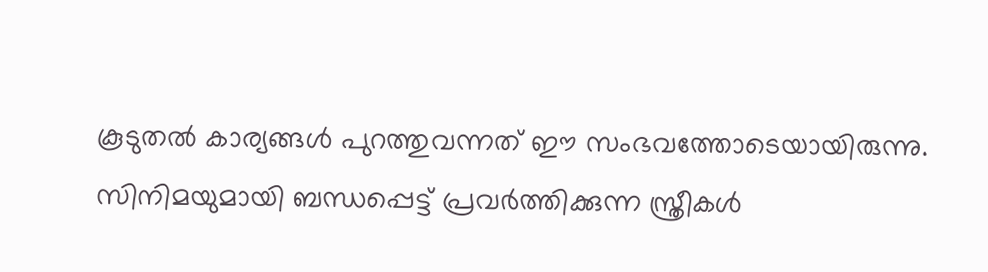കൂടുതല്‍ കാര്യങ്ങള്‍ പുറത്തുവന്നത് ഈ സംഭവത്തോടെയായിരുന്നു. സിനിമയുമായി ബന്ധപ്പെട്ട് പ്രവര്‍ത്തിക്കുന്ന സ്ത്രീകള്‍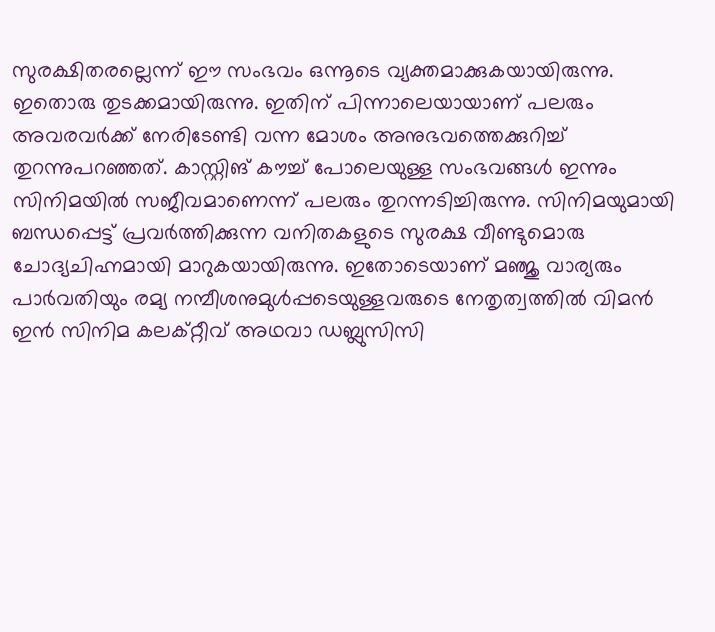സുരക്ഷിതരല്ലെന്ന് ഈ സംഭവം ഒന്നൂടെ വ്യക്തമാക്കുകയായിരുന്നു. ഇതൊരു തുടക്കമായിരുന്നു. ഇതിന് പിന്നാലെയായാണ് പലരും അവരവര്‍ക്ക് നേരിടേണ്ടി വന്ന മോശം അനുഭവത്തെക്കുറിച്ച് തുറന്നുപറഞ്ഞത്. കാസ്റ്റിങ് കൗച്ച് പോലെയുള്ള സംഭവങ്ങള്‍ ഇന്നും സിനിമയില്‍ സജീവമാണെന്ന് പലരും തുറന്നടിച്ചിരുന്നു. സിനിമയുമായി ബന്ധപ്പെട്ട് പ്രവര്‍ത്തിക്കുന്ന വനിതകളുടെ സുരക്ഷ വീണ്ടുമൊരു ചോദ്യചിഹ്നമായി മാറുകയായിരുന്നു. ഇതോടെയാണ് മഞ്ജു വാര്യരും പാര്‍വതിയും രമ്യ നമ്പീശനുമുള്‍പ്പടെയുള്ളവരുടെ നേതൃത്വത്തില്‍ വിമന്‍ ഇന്‍ സിനിമ കലക്റ്റീവ് അഥവാ ഡബ്ലുസിസി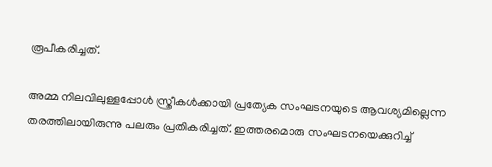രൂപീകരിച്ചത്.

അമ്മ നിലവിലുള്ളപ്പോള്‍ സ്ത്രീകള്‍ക്കായി പ്രത്യേക സംഘടനയുടെ ആവശ്യമില്ലെന്ന തരത്തിലായിരുന്നു പലരും പ്രതികരിച്ചത്. ഇത്തരമൊരു സംഘടനയെക്കുറിച്ച്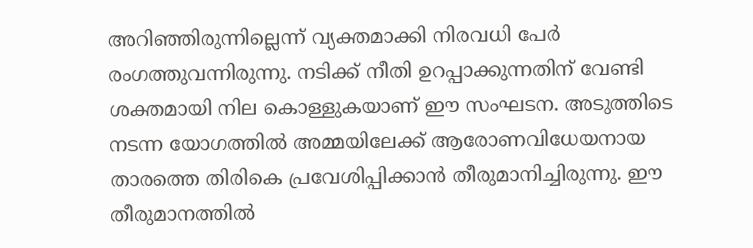അറിഞ്ഞിരുന്നില്ലെന്ന് വ്യക്തമാക്കി നിരവധി പേര്‍ രംഗത്തുവന്നിരുന്നു. നടിക്ക് നീതി ഉറപ്പാക്കുന്നതിന് വേണ്ടി ശക്തമായി നില കൊള്ളുകയാണ് ഈ സംഘടന. അടുത്തിടെ നടന്ന യോഗത്തില്‍ അമ്മയിലേക്ക് ആരോണവിധേയനായ താരത്തെ തിരികെ പ്രവേശിപ്പിക്കാന്‍ തീരുമാനിച്ചിരുന്നു. ഈ തീരുമാനത്തില്‍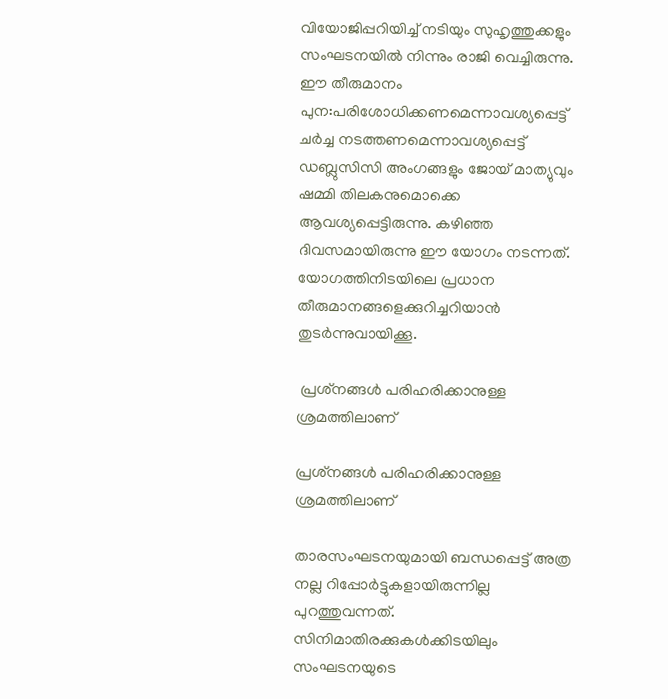വിയോജിപ്പറിയിച്ച് നടിയും സുഹൃത്തുക്കളും സംഘടനയില്‍ നിന്നും രാജി വെച്ചിരുന്നു. ഈ തീരുമാനം പുന:പരിശോധിക്കണമെന്നാവശ്യപ്പെട്ട് ചര്‍ച്ച നടത്തണമെന്നാവശ്യപ്പെട്ട് ഡബ്ലുസിസി അംഗങ്ങളും ജോയ് മാത്യുവും ഷമ്മി തിലകനുമൊക്കെ ആവശ്യപ്പെട്ടിരുന്നു. കഴിഞ്ഞ ദിവസമായിരുന്നു ഈ യോഗം നടന്നത്. യോഗത്തിനിടയിലെ പ്രധാന തീരുമാനങ്ങളെക്കുറിച്ചറിയാന്‍ തുടര്‍ന്നുവായിക്കൂ.

 പ്രശ്‌നങ്ങള്‍ പരിഹരിക്കാനുള്ള ശ്രമത്തിലാണ്

പ്രശ്‌നങ്ങള്‍ പരിഹരിക്കാനുള്ള ശ്രമത്തിലാണ്

താരസംഘടനയുമായി ബന്ധപ്പെട്ട് അത്ര നല്ല റിപ്പോര്‍ട്ടുകളായിരുന്നില്ല പുറത്തുവന്നത്. സിനിമാതിരക്കുകള്‍ക്കിടയിലും സംഘടനയുടെ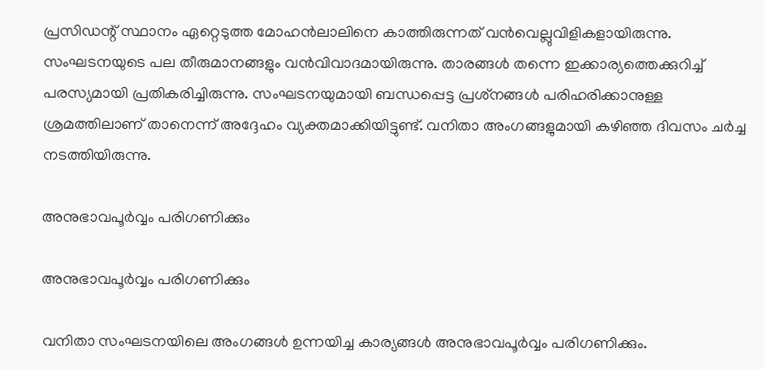പ്രസിഡന്റ് സ്ഥാനം ഏറ്റെടുത്ത മോഹന്‍ലാലിനെ കാത്തിരുന്നത് വന്‍വെല്ലുവിളികളായിരുന്നു. സംഘടനയുടെ പല തീരുമാനങ്ങളും വന്‍വിവാദമായിരുന്നു. താരങ്ങള്‍ തന്നെ ഇക്കാര്യത്തെക്കുറിച്ച് പരസ്യമായി പ്രതികരിച്ചിരുന്നു. സംഘടനയുമായി ബന്ധപ്പെട്ട പ്രശ്‌നങ്ങള്‍ പരിഹരിക്കാനുള്ള ശ്രമത്തിലാണ് താനെന്ന് അദ്ദേഹം വ്യക്തമാക്കിയിട്ടുണ്ട്. വനിതാ അംഗങ്ങളുമായി കഴിഞ്ഞ ദിവസം ചര്‍ച്ച നടത്തിയിരുന്നു.

അനുഭാവപൂര്‍വ്വം പരിഗണിക്കും

അനുഭാവപൂര്‍വ്വം പരിഗണിക്കും

വനിതാ സംഘടനയിലെ അംഗങ്ങള്‍ ഉന്നയിച്ച കാര്യങ്ങള്‍ അനുഭാവപൂര്‍വ്വം പരിഗണിക്കും.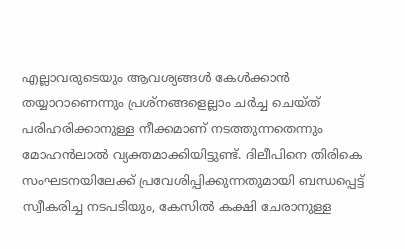എല്ലാവരുടെയും ആവശ്യങ്ങള്‍ കേള്‍ക്കാന്‍ തയ്യാറാണെന്നും പ്രശ്‌നങ്ങളെല്ലാം ചര്‍ച്ച ചെയ്ത് പരിഹരിക്കാനുള്ള നീക്കമാണ് നടത്തുന്നതെന്നും മോഹന്‍ലാല്‍ വ്യക്തമാക്കിയിട്ടുണ്ട്. ദിലീപിനെ തിരികെ സംഘടനയിലേക്ക് പ്രവേശിപ്പിക്കുന്നതുമായി ബന്ധപ്പെട്ട് സ്വീകരിച്ച നടപടിയും, കേസില്‍ കക്ഷി ചേരാനുള്ള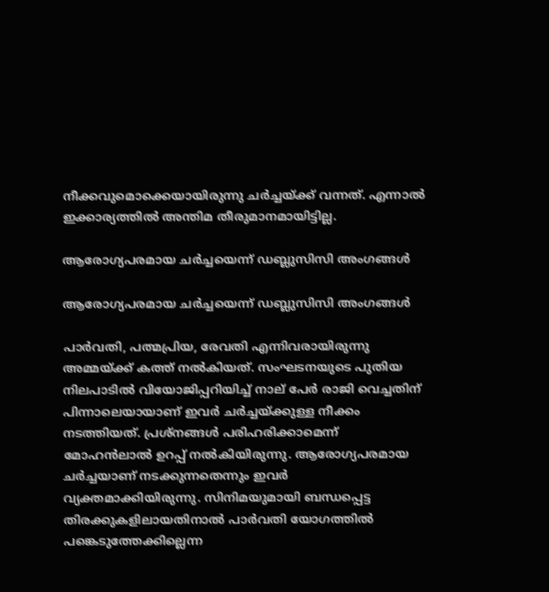നീക്കവുമൊക്കെയായിരുന്നു ചര്‍ച്ചയ്ക്ക് വന്നത്. എന്നാല്‍ ഇക്കാര്യത്തില്‍ അന്തിമ തീരുമാനമായിട്ടില്ല.

ആരോഗ്യപരമായ ചര്‍ച്ചയെന്ന് ഡബ്ലുസിസി അംഗങ്ങള്‍

ആരോഗ്യപരമായ ചര്‍ച്ചയെന്ന് ഡബ്ലുസിസി അംഗങ്ങള്‍

പാര്‍വതി, പത്മപ്രിയ, രേവതി എന്നിവരായിരുന്നു അമ്മയ്ക്ക് കത്ത് നല്‍കിയത്. സംഘടനയുടെ പുതിയ നിലപാടില്‍ വിയോജിപ്പറിയിച്ച് നാല് പേര്‍ രാജി വെച്ചതിന് പിന്നാലെയായാണ് ഇവര്‍ ചര്‍ച്ചയ്ക്കുള്ള നീക്കം നടത്തിയത്. പ്രശ്‌നങ്ങള്‍ പരിഹരിക്കാമെന്ന് മോഹന്‍ലാല്‍ ഉറപ്പ് നല്‍കിയിരുന്നു. ആരോഗ്യപരമായ ചര്‍ച്ചയാണ് നടക്കുന്നതെന്നും ഇവര്‍ വ്യക്തമാക്കിയിരുന്നു. സിനിമയുമായി ബന്ധപ്പെട്ട തിരക്കുകളിലായതിനാല്‍ പാര്‍വതി യോഗത്തില്‍ പങ്കെടുത്തേക്കില്ലെന്ന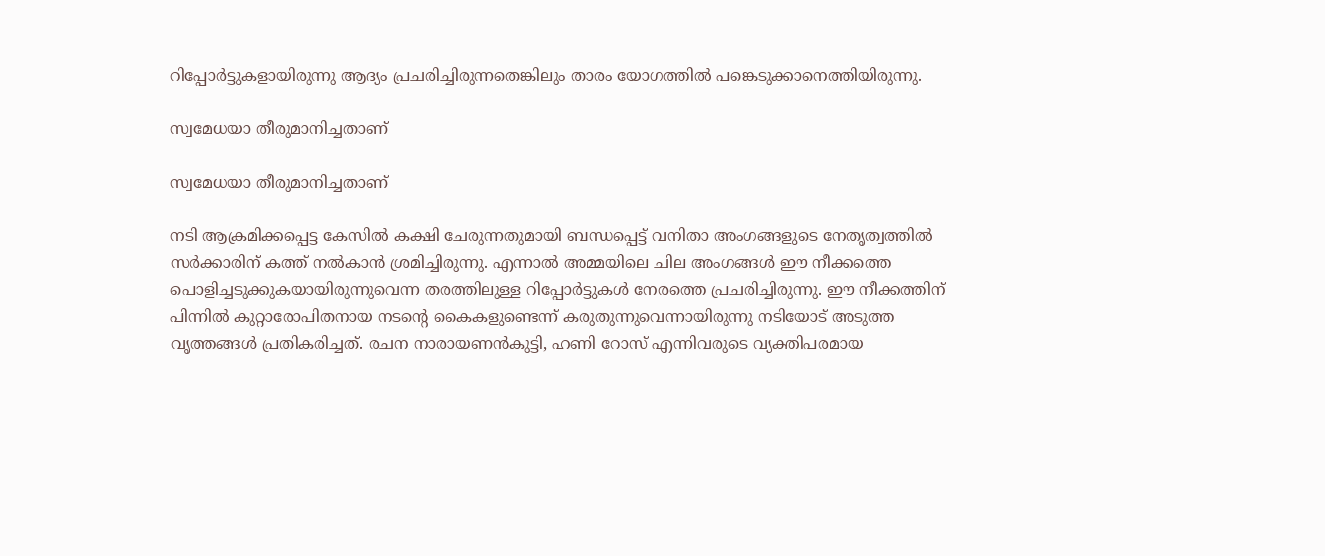റിപ്പോര്‍ട്ടുകളായിരുന്നു ആദ്യം പ്രചരിച്ചിരുന്നതെങ്കിലും താരം യോഗത്തില്‍ പങ്കെടുക്കാനെത്തിയിരുന്നു.

സ്വമേധയാ തീരുമാനിച്ചതാണ്

സ്വമേധയാ തീരുമാനിച്ചതാണ്

നടി ആക്രമിക്കപ്പെട്ട കേസില്‍ കക്ഷി ചേരുന്നതുമായി ബന്ധപ്പെട്ട് വനിതാ അംഗങ്ങളുടെ നേതൃത്വത്തില്‍ സര്‍ക്കാരിന് കത്ത് നല്‍കാന്‍ ശ്രമിച്ചിരുന്നു. എന്നാല്‍ അമ്മയിലെ ചില അംഗങ്ങള്‍ ഈ നീക്കത്തെ പൊളിച്ചടുക്കുകയായിരുന്നുവെന്ന തരത്തിലുള്ള റിപ്പോര്‍ട്ടുകള്‍ നേരത്തെ പ്രചരിച്ചിരുന്നു. ഈ നീക്കത്തിന് പിന്നില്‍ കുറ്റാരോപിതനായ നടന്റെ കൈകളുണ്ടെന്ന് കരുതുന്നുവെന്നായിരുന്നു നടിയോട് അടുത്ത വൃത്തങ്ങള്‍ പ്രതികരിച്ചത്. രചന നാരായണന്‍കുട്ടി, ഹണി റോസ് എന്നിവരുടെ വ്യക്തിപരമായ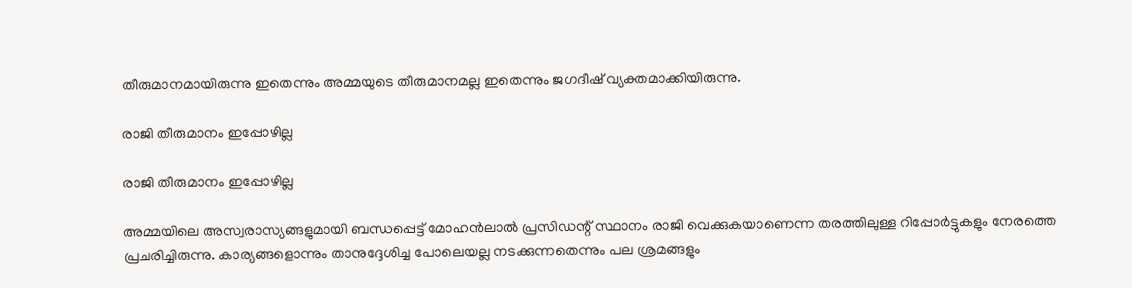തീരുമാനമായിരുന്നു ഇതെന്നും അമ്മയുടെ തീരുമാനമല്ല ഇതെന്നും ജഗദീഷ് വ്യക്തമാക്കിയിരുന്നു.

രാജി തീരുമാനം ഇപ്പോഴില്ല

രാജി തീരുമാനം ഇപ്പോഴില്ല

അമ്മയിലെ അസ്വരാസ്യങ്ങളുമായി ബന്ധപ്പെട്ട് മോഹന്‍ലാല്‍ പ്രസിഡന്റ് സ്ഥാനം രാജി വെക്കുകയാണെന്ന തരത്തിലുള്ള റിപ്പോര്‍ട്ടുകളും നേരത്തെ പ്രചരിച്ചിരുന്നു. കാര്യങ്ങളൊന്നും താനുദ്ദേശിച്ച പോലെയല്ല നടക്കുന്നതെന്നും പല ശ്രമങ്ങളും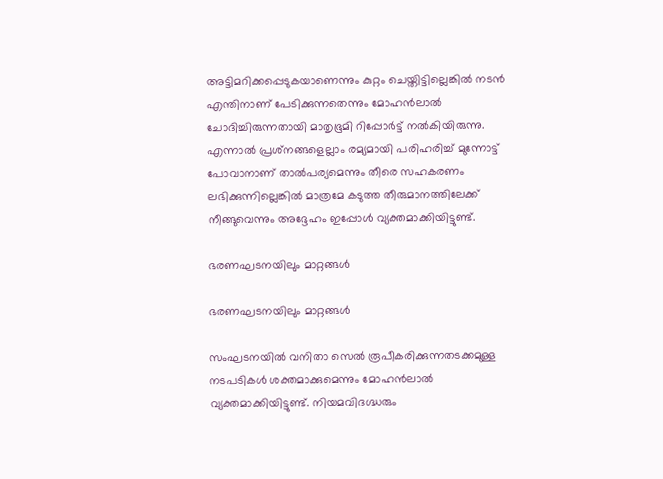അട്ടിമറിക്കപ്പെടുകയാണെന്നും കുറ്റം ചെയ്തിട്ടില്ലെങ്കില്‍ നടന്‍ എന്തിനാണ് പേടിക്കുന്നതെന്നും മോഹന്‍ലാല്‍ ചോദിച്ചിരുന്നതായി മാതൃഭൂമി റിപ്പോര്‍ട്ട് നല്‍കിയിരുന്നു. എന്നാല്‍ പ്രശ്‌നങ്ങളെല്ലാം രമ്യമായി പരിഹരിച്ച് മുന്നോട്ട് പോവാനാണ് താല്‍പര്യമെന്നും തീരെ സഹകരണം ലഭിക്കുന്നില്ലെങ്കില്‍ മാത്രമേ കടുത്ത തീരുമാനത്തിലേക്ക് നീങ്ങുവെന്നും അദ്ദേഹം ഇപ്പോള്‍ വ്യക്തമാക്കിയിട്ടുണ്ട്.

ഭരണഘടനയിലും മാറ്റങ്ങള്‍

ഭരണഘടനയിലും മാറ്റങ്ങള്‍

സംഘടനയില്‍ വനിതാ സെല്‍ രൂപീകരിക്കുന്നതടക്കമുള്ള നടപടികള്‍ ശക്തമാക്കുമെന്നും മോഹന്‍ലാല്‍ വ്യക്തമാക്കിയിട്ടുണ്ട്. നിയമവിദഗ്ദ്ധരും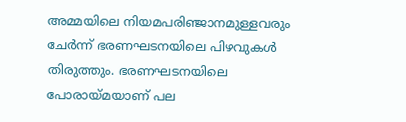അമ്മയിലെ നിയമപരിഞ്ജാനമുള്ളവരും ചേര്‍ന്ന് ഭരണഘടനയിലെ പിഴവുകള്‍ തിരുത്തും. ഭരണഘടനയിലെ പോരായ്മയാണ് പല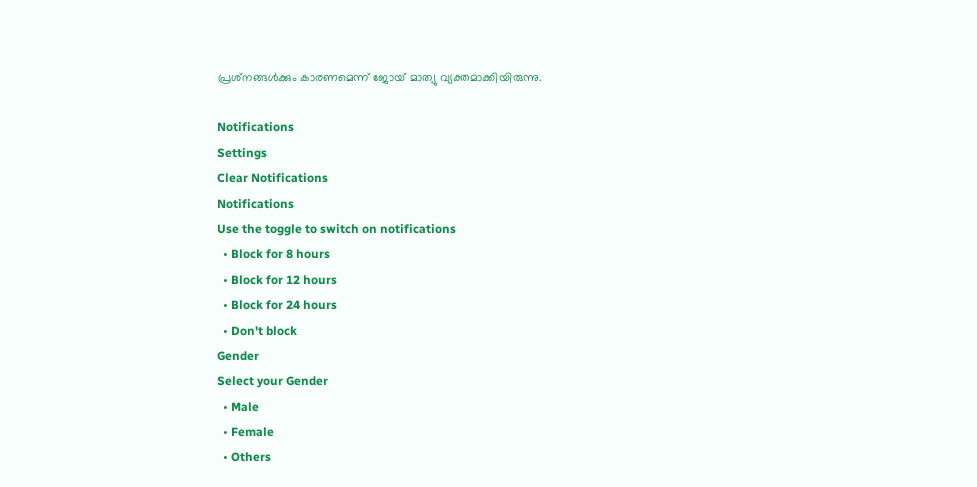പ്രശ്‌നങ്ങള്‍ക്കും കാരണമെന്ന് ജോയ് മാത്യു വ്യക്തമാക്കിയിരുന്നു.

Notifications
Settings
Clear Notifications
Notifications
Use the toggle to switch on notifications
  • Block for 8 hours
  • Block for 12 hours
  • Block for 24 hours
  • Don't block
Gender
Select your Gender
  • Male
  • Female
  • Others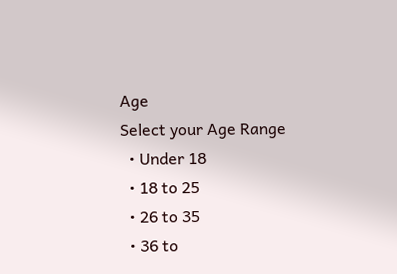Age
Select your Age Range
  • Under 18
  • 18 to 25
  • 26 to 35
  • 36 to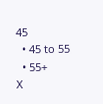45
  • 45 to 55
  • 55+
X